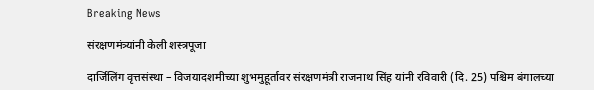Breaking News

संरक्षणमंत्र्यांनी केली शस्त्रपूजा

दार्जिलिंग वृत्तसंस्था – विजयादशमीच्या शुभमुहूर्तावर संरक्षणमंत्री राजनाथ सिंह यांनी रविवारी (दि. 25) पश्चिम बंगालच्या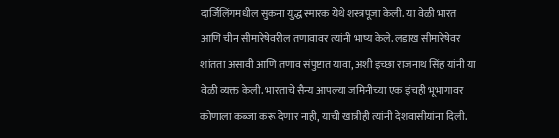दार्जिलिंगमधील सुकना युद्ध स्मारक येथे शस्त्रपूजा केली. या वेळी भारत आणि चीन सीमारेषेवरील तणावावर त्यांनी भाष्य केले. लडाख सीमारेषेवर शांतता असावी आणि तणाव संपुष्टात यावा, अशी इच्छा राजनाथ सिंह यांनी या वेळी व्यक्त केली. भारताचे सैन्य आपल्या जमिनीच्या एक इंचही भूभागावर कोणाला कब्जा करू देणार नाही, याची खात्रीही त्यांनी देशवासीयांना दिली.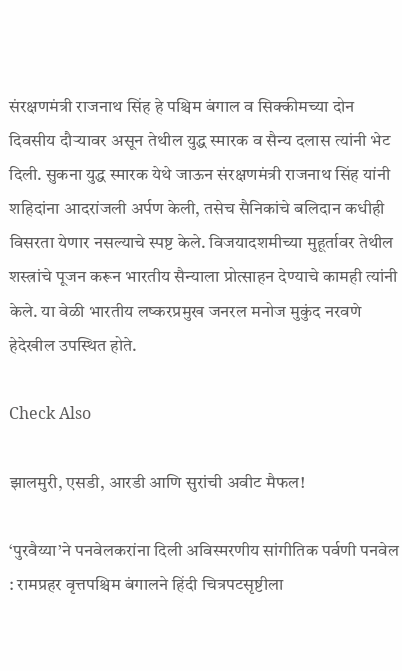संरक्षणमंत्री राजनाथ सिंह हे पश्चिम बंगाल व सिक्कीमच्या दोन दिवसीय दौर्‍यावर असून तेथील युद्ध स्मारक व सैन्य दलास त्यांनी भेट दिली. सुकना युद्ध स्मारक येथे जाऊन संरक्षणमंत्री राजनाथ सिंह यांनी शहिदांना आदरांजली अर्पण केली, तसेच सैनिकांचे बलिदान कधीही विसरता येणार नसल्याचे स्पष्ट केले. विजयादशमीच्या मुहूर्तावर तेथील शस्त्रांचे पूजन करून भारतीय सैन्याला प्रोत्साहन देण्याचे कामही त्यांनी केले. या वेळी भारतीय लष्करप्रमुख जनरल मनोज मुकुंद नरवणे हेदेखील उपस्थित होते.

Check Also

झालमुरी, एसडी, आरडी आणि सुरांची अवीट मैफल!

‘पुरवैय्या‌’ने पनवेलकरांना दिली अविस्मरणीय सांगीतिक पर्वणी पनवेल : रामप्रहर वृत्तपश्चिम बंगालने हिंदी चित्रपटसृष्टीला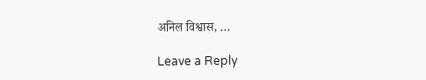अनिल विश्वास, …

Leave a Reply